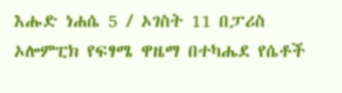እሑድ ነሐሴ 5 / ኦገስት 11 በፓሪስ ኦሎምፒክ የፍፃሜ ዋዜማ በተካሔደ የሴቶች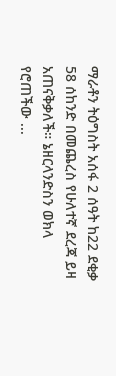ማራቶን ትዕግስት አሰፋ 2 ሰዓት ከ22 ደቂቃ 58 ሰከንድ በመጨረስ የሁለተኛ ደረጃ ይዛ አጠናቅቃለች። ኔዘርላንድስን ወክላ የሮጠችው ...